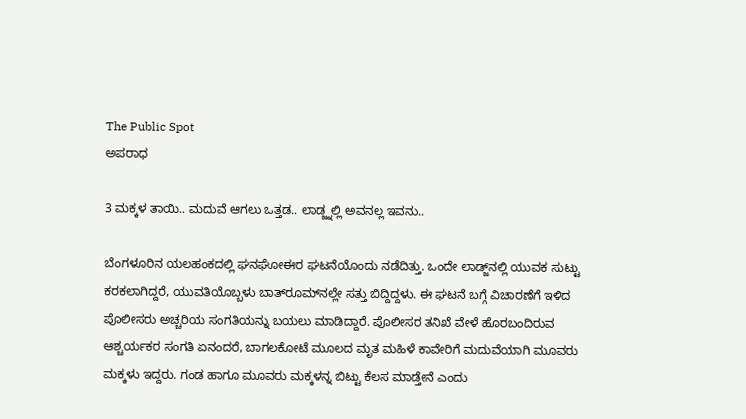The Public Spot
ಅಪರಾಧ

3 ಮಕ್ಕಳ ತಾಯಿ.. ಮದುವೆ ಆಗಲು ಒತ್ತಡ.. ಲಾಡ್ಜ್ನಲ್ಲಿ ಅವನಲ್ಲ ಇವನು..

ಬೆಂಗಳೂರಿನ ಯಲಹಂಕದಲ್ಲಿ ಘನಘೋಈರ ಘಟನೆಯೊಂದು ನಡೆದಿತ್ತು. ಒಂದೇ ಲಾಡ್ಜ್‌ನಲ್ಲಿ ಯುವಕ ಸುಟ್ಟು ಕರಕಲಾಗಿದ್ದರೆ, ಯುವತಿಯೊಬ್ಬಳು ಬಾತ್‌ರೂಮ್‌ನಲ್ಲೇ ಸತ್ತು ಬಿದ್ದಿದ್ದಳು. ಈ ಘಟನೆ ಬಗ್ಗೆ ವಿಚಾರಣೆಗೆ ಇಳಿದ ಪೊಲೀಸರು ಅಚ್ಚರಿಯ ಸಂಗತಿಯನ್ನು ಬಯಲು ಮಾಡಿದ್ದಾರೆ. ಪೊಲೀಸರ ತನಿಖೆ ವೇಳೆ ಹೊರಬಂದಿರುವ ಆಶ್ಚರ್ಯಕರ ಸಂಗತಿ ಏನಂದರೆ, ಬಾಗಲಕೋಟೆ ಮೂಲದ ಮೃತ ಮಹಿಳೆ ಕಾವೇರಿಗೆ ಮದುವೆಯಾಗಿ ಮೂವರು ಮಕ್ಕಳು ಇದ್ದರು. ಗಂಡ ಹಾಗೂ ಮೂವರು ಮಕ್ಕಳನ್ನ ಬಿಟ್ಟು ಕೆಲಸ ಮಾಡ್ತೇನೆ ಎಂದು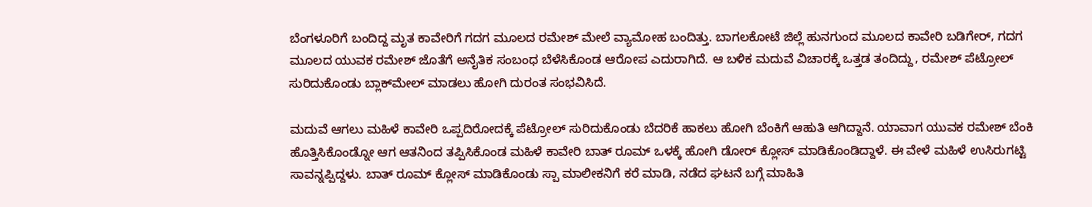ಬೆಂಗಳೂರಿಗೆ ಬಂದಿದ್ದ ಮೃತ ಕಾವೇರಿಗೆ ಗದಗ ಮೂಲದ ರಮೇಶ್ ಮೇಲೆ ವ್ಯಾಮೋಹ ಬಂದಿತ್ತು. ಬಾಗಲಕೋಟೆ ಜಿಲ್ಲೆ ಹುನಗುಂದ ಮೂಲದ ಕಾವೇರಿ ಬಡಿಗೇರ್, ಗದಗ ಮೂಲದ ಯುವಕ ರಮೇಶ್ ಜೊತೆಗೆ ಅನೈತಿಕ ಸಂಬಂಧ ಬೆಳೆಸಿಕೊಂಡ ಆರೋಪ ಎದುರಾಗಿದೆ. ಆ ಬಳಿಕ ಮದುವೆ ವಿಚಾರಕ್ಕೆ ಒತ್ತಡ ತಂದಿದ್ದು, ರಮೇಶ್ ಪೆಟ್ರೋಲ್‌ ಸುರಿದುಕೊಂಡು ಬ್ಲಾಕ್‌ಮೇಲ್‌ ಮಾಡಲು ಹೋಗಿ ದುರಂತ ಸಂಭವಿಸಿದೆ.

ಮದುವೆ ಆಗಲು ಮಹಿಳೆ ಕಾವೇರಿ ಒಪ್ಪದಿರೋದಕ್ಕೆ ಪೆಟ್ರೋಲ್ ಸುರಿದುಕೊಂಡು ಬೆದರಿಕೆ ಹಾಕಲು ಹೋಗಿ ಬೆಂಕಿಗೆ ಆಹುತಿ ಆಗಿದ್ದಾನೆ. ಯಾವಾಗ ಯುವಕ ರಮೇಶ್‌ ಬೆಂಕಿ ಹೊತ್ತಿಸಿಕೊಂಡ್ನೋ ಆಗ ಆತನಿಂದ ತಪ್ಪಿಸಿಕೊಂಡ ಮಹಿಳೆ ಕಾವೇರಿ ಬಾತ್ ರೂಮ್ ಒಳಕ್ಕೆ ಹೋಗಿ ಡೋರ್‌ ಕ್ಲೋಸ್ ಮಾಡಿಕೊಂಡಿದ್ದಾಳೆ. ಈ ವೇಳೆ ಮಹಿಳೆ ಉಸಿರುಗಟ್ಟಿ ಸಾವನ್ನಪ್ಪಿದ್ದಳು. ಬಾತ್ ರೂಮ್ ಕ್ಲೋಸ್ ಮಾಡಿಕೊಂಡು ಸ್ಪಾ ಮಾಲೀಕನಿಗೆ ಕರೆ ಮಾಡಿ, ನಡೆದ ಘಟನೆ ಬಗ್ಗೆ ಮಾಹಿತಿ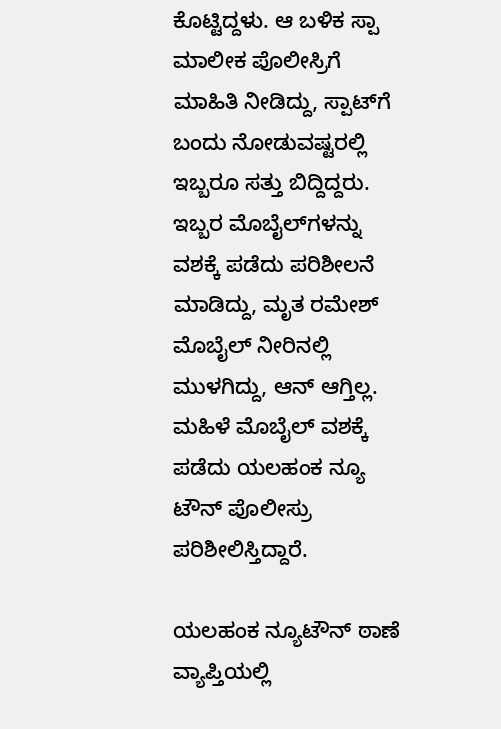ಕೊಟ್ಟಿದ್ದಳು. ಆ ಬಳಿಕ ಸ್ಪಾ ಮಾಲೀಕ ಪೊಲೀಸ್ರಿಗೆ ಮಾಹಿತಿ ನೀಡಿದ್ದು, ಸ್ಪಾಟ್‌ಗೆ ಬಂದು ನೋಡುವಷ್ಟರಲ್ಲಿ ಇಬ್ಬರೂ ಸತ್ತು ಬಿದ್ದಿದ್ದರು. ಇಬ್ಬರ ಮೊಬೈಲ್‌ಗಳನ್ನು ವಶಕ್ಕೆ ಪಡೆದು ಪರಿಶೀಲನೆ ಮಾಡಿದ್ದು, ಮೃತ ರಮೇಶ್ ಮೊಬೈಲ್ ನೀರಿನಲ್ಲಿ ಮುಳಗಿದ್ದು, ಆನ್ ಆಗ್ತಿಲ್ಲ. ಮಹಿಳೆ ಮೊಬೈಲ್ ವಶಕ್ಕೆ ಪಡೆದು ಯಲಹಂಕ ನ್ಯೂ ಟೌನ್ ಪೊಲೀಸ್ರು ಪರಿಶೀಲಿಸ್ತಿದ್ದಾರೆ.

ಯಲಹಂಕ ನ್ಯೂಟೌನ್ ಠಾಣೆ ವ್ಯಾಪ್ತಿಯಲ್ಲಿ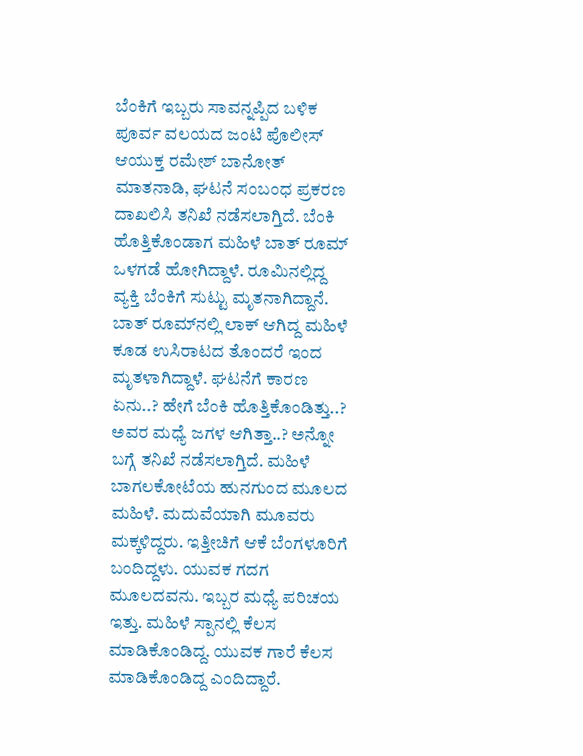ಬೆಂಕಿಗೆ ಇಬ್ಬರು ಸಾವನ್ನಪ್ಪಿದ ಬಳಿಕ ಪೂರ್ವ ವಲಯದ ಜಂಟಿ ಪೊಲೀಸ್ ಆಯುಕ್ತ ರಮೇಶ್ ಬಾನೋತ್ ಮಾತನಾಡಿ, ಘಟನೆ ಸಂಬಂಧ ಪ್ರಕರಣ ದಾಖಲಿಸಿ ತನಿಖೆ ನಡೆಸಲಾಗ್ತಿದೆ. ಬೆಂಕಿ ಹೊತ್ತಿಕೊಂಡಾಗ ಮಹಿಳೆ ಬಾತ್ ರೂಮ್‌ ಒಳಗಡೆ ಹೋಗಿದ್ದಾಳೆ. ರೂಮಿನಲ್ಲಿದ್ದ ವ್ಯಕ್ತಿ ಬೆಂಕಿಗೆ ಸುಟ್ಟು ಮೃತನಾಗಿದ್ದಾನೆ. ಬಾತ್ ರೂಮ್‌ನಲ್ಲಿ ಲಾಕ್ ಆಗಿದ್ದ ಮಹಿಳೆ ಕೂಡ ಉಸಿರಾಟದ ತೊಂದರೆ ಇಂದ ಮೃತಳಾಗಿದ್ದಾಳೆ. ಘಟನೆಗೆ ಕಾರಣ ಏನು..? ಹೇಗೆ ಬೆಂಕಿ ಹೊತ್ತಿಕೊಂಡಿತ್ತು..? ಅವರ ಮಧ್ಯೆ ಜಗಳ ಆಗಿತ್ತಾ..? ಅನ್ನೋ ಬಗ್ಗೆ ತನಿಖೆ ನಡೆಸಲಾಗ್ತಿದೆ. ಮಹಿಳೆ ಬಾಗಲಕೋಟೆಯ ಹುನಗುಂದ ಮೂಲದ ಮಹಿಳೆ. ಮದುವೆಯಾಗಿ ಮೂವರು ಮಕ್ಕಳಿದ್ದರು. ಇತ್ತೀಚಿಗೆ ಆಕೆ ಬೆಂಗಳೂರಿಗೆ ಬಂದಿದ್ದಳು. ಯುವಕ ಗದಗ ಮೂಲದವನು. ಇಬ್ಬರ ಮಧ್ಯೆ ಪರಿಚಯ ಇತ್ತು. ಮಹಿಳೆ‌ ಸ್ಪಾನಲ್ಲಿ ಕೆಲಸ ಮಾಡಿಕೊಂಡಿದ್ದ. ಯುವಕ ಗಾರೆ ಕೆಲಸ ಮಾಡಿಕೊಂಡಿದ್ದ ಎಂದಿದ್ದಾರೆ.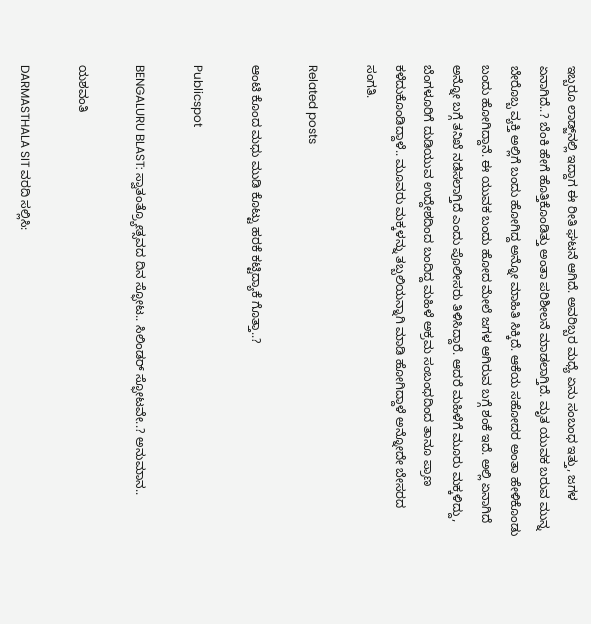ಇಬ್ಬರೂ ಲಾಡ್ಜ್‌ನಲ್ಲಿ ಇದ್ದಾಗ ಈ ರೀತಿ ಘಟನೆ ಆಗಿದೆ. ಅವರಿಬ್ಬರ ಮಧ್ಯೆ ಏನು ಸಂಬಂಧ ಇತ್ತು, ಜಗಳ ಏನಾಗಿದೆ..? ಬೆಂಕಿ ಹೇಗೆ ಹೊತ್ತಿಕೊಂಡಿತ್ತು ಅಂತಾ ಪರಿಶೀಲನೆ ಮಾಡಲಾಗ್ತಿದೆ. ಮೃತ ಯುವಕ ಬರುವ ಮುನ್ನ ಬೇರೊಬ್ಬ ವ್ಯಕ್ತಿ ಅಲ್ಲಿಗೆ ಬಂದು ಹೋಗಿದ್ದ ಅನ್ನೋ ಮಾಹಿತಿ ಸಿಕ್ಕಿದೆ. ಆಕೆಯ ಸಹೋದರ ಅಂತಾ ಹೇಳಿಕೊಂಡು ಬಂದು ಹೋಗಿದ್ದಾನೆ. ಈ ಯುವಕ ಬಂದು ಹೋದ ಮೇಲೆ ಜಗಳ ಆಗಿರುವ ಬಗ್ಗೆ ಶಂಕೆ ಇದೆ. ಅಲ್ಲಿ ಏನಾಗಿದೆ ಅನ್ನೋ ಬಗ್ಗೆ ತನಿಖೆ ನಡೆಸಲಾಗ್ತಿದೆ ಎಂದು ಪೊಲೀಸರು ತಿಳಿಸಿದ್ದಾರೆ. ಆದರೆ ಮಹಿಳೆಗೆ ಮೂರು ಮಕ್ಕಳಿದ್ದು, ಬೆಂಗಳೂರಿಗೆ ದುಡಿಯುವ ಉದ್ದೇಶದಿಂದ ಬಂದಿದ್ದ ಮಹಿಳೆ ಅಕ್ರಮ ಸಂಬಂಧದಿಂದ ತಾನೂ ಪ್ರಾಣ ಕಳೆದುಕೊಂಡಿದ್ದಾಳೆ.. ಮೂವರು ಮಕ್ಕಳನ್ನು ತಬ್ಬಲಿಯನ್ನಾಗಿ ಮಾಡಿ ಹೋಗಿದ್ದಾಳೆ ಅನ್ನೋದೇ ಬೇಸರದ ಸಂಗತಿ.

Related posts

ಆಂಟಿ ಕೊಂದ ಮಧು ಮುಡಿ ಕೊಟ್ಟು ಹರಕೆ ಕಟ್ಟಿದ್ಯಾಕೆ ಗೊತ್ತಾ..?

Publicspot

BENGALURU BLAST: ಸ್ವಾತಂತ್ರ್ಯೋತ್ಸವದ ದಿನ ಸ್ಫೋಟ.. ಸಿಲಿಂಡರ್ ಸ್ಫೋಟವೇ..? ಅನುಮಾನ..

ಯಶವಂತಿ

DARMASTHALA SIT ವರದಿ ಸಲ್ಲಿಸಿ: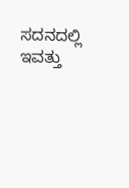ಸದನದಲ್ಲಿ ಇವತ್ತು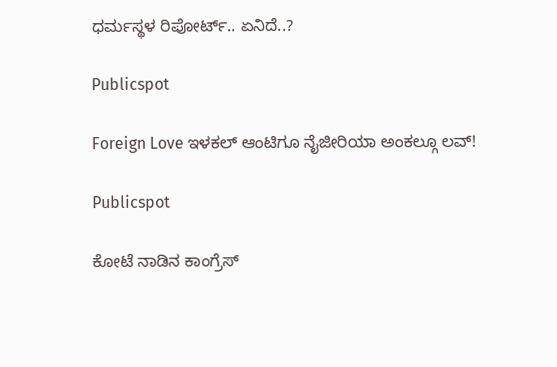ಧರ್ಮಸ್ಥಳ ರಿಪೋರ್ಟ್.. ಏನಿದೆ..?

Publicspot

Foreign Love ಇಳಕಲ್ ಆಂಟಿಗೂ ನೈಜೀರಿಯಾ ಅಂಕಲ್ಗೂ ಲವ್‌‌!

Publicspot

ಕೋಟೆ ನಾಡಿನ ಕಾಂಗ್ರೆಸ್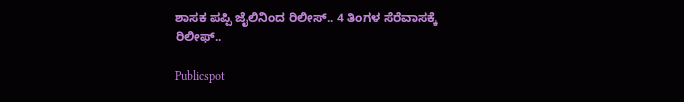ಶಾಸಕ ಪಪ್ಪಿ ಜೈಲಿನಿಂದ ರಿಲೀಸ್.. 4 ತಿಂಗಳ ಸೆರೆವಾಸಕ್ಕೆ ರಿಲೀಫ್..

Publicspot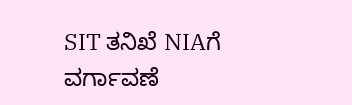SIT ತನಿಖೆ NIAಗೆ ವರ್ಗಾವಣೆ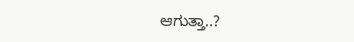ಆಗುತ್ತಾ..?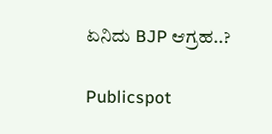ಏನಿದು BJP ಆಗ್ರಹ..?

Publicspot